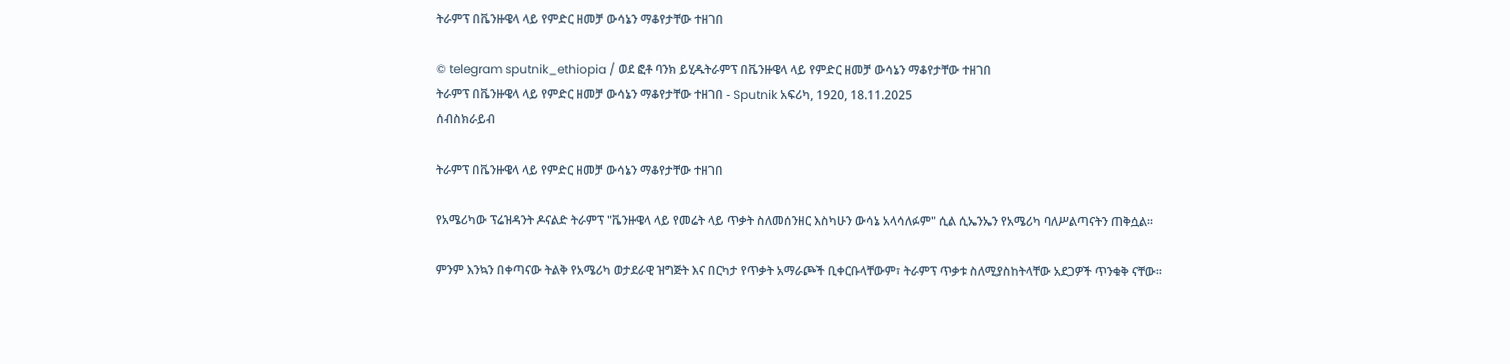ትራምፕ በቬንዙዌላ ላይ የምድር ዘመቻ ውሳኔን ማቆየታቸው ተዘገበ

© telegram sputnik_ethiopia / ወደ ፎቶ ባንክ ይሂዱትራምፕ በቬንዙዌላ ላይ የምድር ዘመቻ ውሳኔን ማቆየታቸው ተዘገበ
ትራምፕ በቬንዙዌላ ላይ የምድር ዘመቻ ውሳኔን ማቆየታቸው ተዘገበ - Sputnik አፍሪካ, 1920, 18.11.2025
ሰብስክራይብ

ትራምፕ በቬንዙዌላ ላይ የምድር ዘመቻ ውሳኔን ማቆየታቸው ተዘገበ

የአሜሪካው ፕሬዝዳንት ዶናልድ ትራምፕ "ቬንዙዌላ ላይ የመሬት ላይ ጥቃት ስለመሰንዘር እስካሁን ውሳኔ አላሳለፉም" ሲል ሲኤንኤን የአሜሪካ ባለሥልጣናትን ጠቅሷል።

ምንም እንኳን በቀጣናው ትልቅ የአሜሪካ ወታደራዊ ዝግጅት እና በርካታ የጥቃት አማራጮች ቢቀርቡላቸውም፣ ትራምፕ ጥቃቱ ስለሚያስከትላቸው አደጋዎች ጥንቁቅ ናቸው።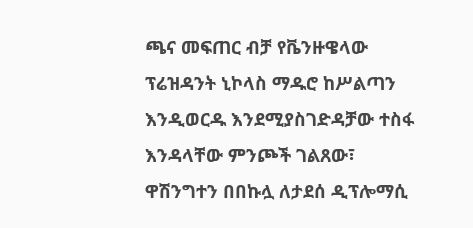ጫና መፍጠር ብቻ የቬንዙዌላው ፕሬዝዳንት ኒኮላስ ማዱሮ ከሥልጣን እንዲወርዱ እንደሚያስገድዳቻው ተስፋ እንዳላቸው ምንጮች ገልጸው፣ ዋሽንግተን በበኩሏ ለታደሰ ዲፕሎማሲ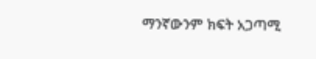ማንኛውንም ክፍት አጋጣሚ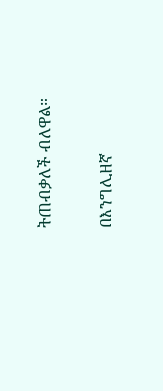ትጠብቃለች ብለዋል።

በእንግሊዘኛ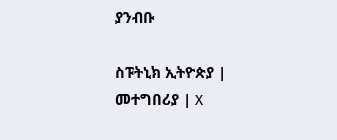ያንብቡ

ስፑትኒክ ኢትዮጵያ | መተግበሪያ | X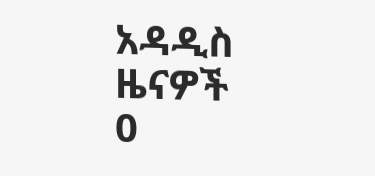አዳዲስ ዜናዎች
0